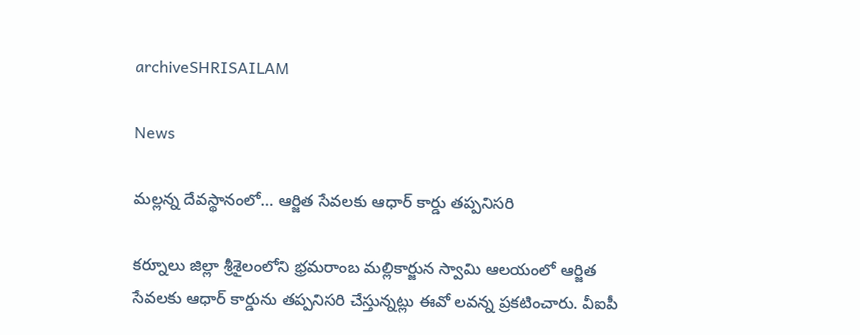archiveSHRISAILAM

News

మల్లన్న దేవస్థానంలో… ఆర్జిత సేవలకు ఆధార్ కార్డు తప్పనిసరి

కర్నూలు జిల్లా శ్రీశైలంలోని భ్రమరాంబ మల్లికార్జున స్వామి ఆలయంలో ఆర్జిత సేవలకు ఆధార్ కార్డును తప్పనిసరి చేస్తున్నట్లు ఈవో లవన్న ప్రకటించారు. వీఐపీ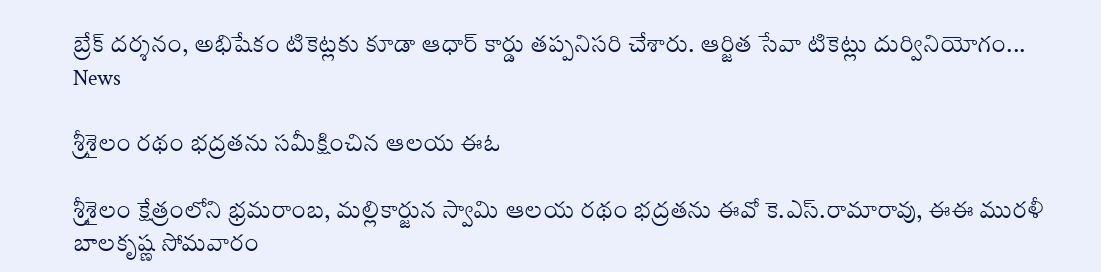బ్రేక్ దర్శనం, అభిషేకం టికెట్లకు కూడా ఆధార్ కార్డు తప్పనిసరి చేశారు. ఆర్జిత సేవా టికెట్లు దుర్వినియోగం...
News

శ్రీశైలం రథం భద్రతను సమీక్షించిన ఆలయ ఈఓ

శ్రీశైలం క్షేత్రంలోని భ్రమరాంబ, మల్లికార్జున స్వామి ఆలయ రథం భద్రతను ఈవో కె.ఎస్‌.రామారావు, ఈఈ మురళీ బాలకృష్ణ సోమవారం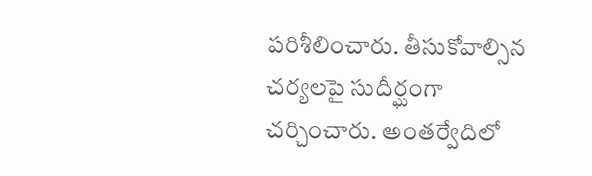పరిశీలించారు. తీసుకోవాల్సిన చర్యలపై సుదీర్ఘంగా చర్చించారు. అంతర్వేదిలో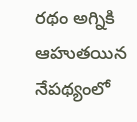రథం అగ్నికి ఆహుతయిన నేపథ్యంలో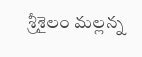శ్రీశైలం మల్లన్న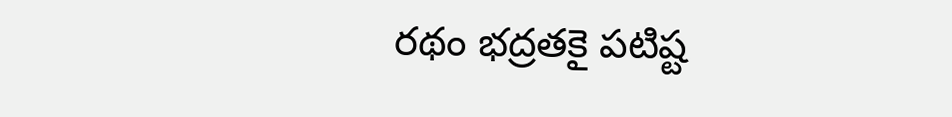రథం భద్రతకై పటిష్ట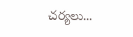చర్యలు...